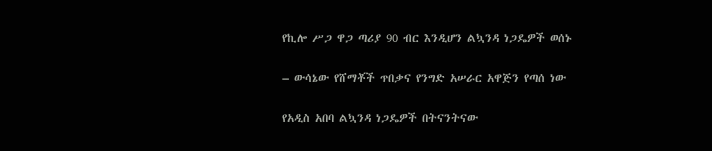የኪሎ ሥጋ ዋጋ ጣሪያ 90 ብር እንዲሆን ልኳንዳ ነጋዴዎች ወሰኑ

– ውሳኔው የሸማቾች ጥበቃና የንግድ አሠራር አዋጅን የጣሰ ነው

የአዲስ አበባ ልኳንዳ ነጋዴዎች በትናንትናው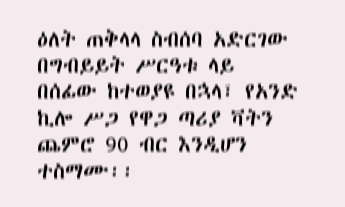ዕለት ጠቅላላ ስብሰባ አድርገው በግብይይት ሥርዓቱ ላይ በሰፊው ከተወያዩ በኋላ፣ የአንድ ኪሎ ሥጋ የዋጋ ጣሪያ ቫትን ጨምሮ 90 ብር እንዲሆን ተስማሙ፡፡